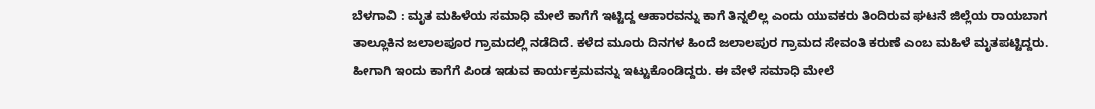ಬೆಳಗಾವಿ : ಮೃತ ಮಹಿಳೆಯ ಸಮಾಧಿ ಮೇಲೆ ಕಾಗೆಗೆ ಇಟ್ಟಿದ್ದ ಆಹಾರವನ್ನು ಕಾಗೆ ತಿನ್ನಲಿಲ್ಲ ಎಂದು ಯುವಕರು ತಿಂದಿರುವ ಘಟನೆ ಜಿಲ್ಲೆಯ ರಾಯಬಾಗ ತಾಲ್ಲೂಕಿನ ಜಲಾಲಪೂರ ಗ್ರಾಮದಲ್ಲಿ ನಡೆದಿದೆ. ಕಳೆದ ಮೂರು ದಿನಗಳ ಹಿಂದೆ ಜಲಾಲಪುರ ಗ್ರಾಮದ ಸೇವಂತಿ ಕರುಣೆ ಎಂಬ ಮಹಿಳೆ ಮೃತಪಟ್ಟಿದ್ದರು. ಹೀಗಾಗಿ ಇಂದು ಕಾಗೆಗೆ ಪಿಂಡ ಇಡುವ ಕಾರ್ಯಕ್ರಮವನ್ನು ಇಟ್ಟುಕೊಂಡಿದ್ದರು. ಈ ವೇಳೆ ಸಮಾಧಿ ಮೇಲೆ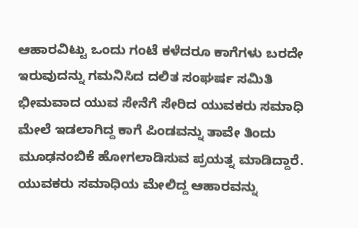ಆಹಾರವಿಟ್ಟು ಒಂದು ಗಂಟೆ ಕಳೆದರೂ ಕಾಗೆಗಳು ಬರದೇ ಇರುವುದನ್ನು ಗಮನಿಸಿದ ದಲಿತ ಸಂಘರ್ಷ ಸಮಿತಿ ಭೀಮವಾದ ಯುವ ಸೇನೆಗೆ ಸೇರಿದ ಯುವಕರು ಸಮಾಧಿ ಮೇಲೆ ಇಡಲಾಗಿದ್ದ ಕಾಗೆ ಪಿಂಡವನ್ನು ತಾವೇ ತಿಂದು ಮೂಢನಂಬಿಕೆ ಹೋಗಲಾಡಿಸುವ ಪ್ರಯತ್ನ ಮಾಡಿದ್ದಾರೆ. ಯುವಕರು ಸಮಾಧಿಯ ಮೇಲಿದ್ದ ಆಹಾರವನ್ನು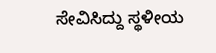ಸೇವಿಸಿದ್ದು ಸ್ಥಳೀಯ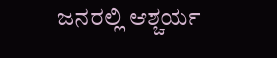ಜನರಲ್ಲಿ ಆಶ್ಚರ್ಯ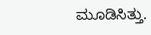ಮೂಡಿಸಿತ್ತು.